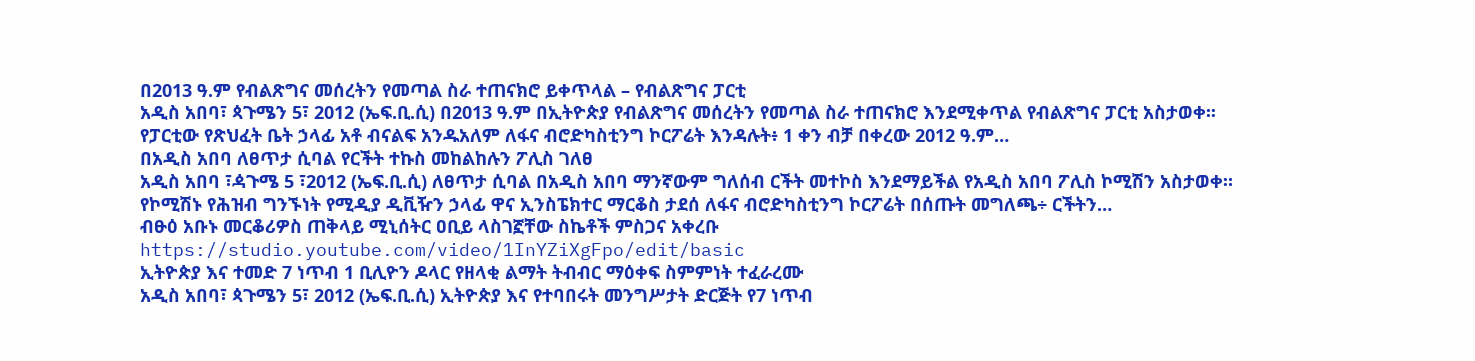በ2013 ዓ.ም የብልጽግና መሰረትን የመጣል ስራ ተጠናክሮ ይቀጥላል – የብልጽግና ፓርቲ
አዲስ አበባ፣ ጳጉሜን 5፣ 2012 (ኤፍ.ቢ.ሲ) በ2013 ዓ.ም በኢትዮጵያ የብልጽግና መሰረትን የመጣል ስራ ተጠናክሮ እንደሚቀጥል የብልጽግና ፓርቲ አስታወቀ፡፡
የፓርቲው የጽህፈት ቤት ኃላፊ አቶ ብናልፍ አንዱአለም ለፋና ብሮድካስቲንግ ኮርፖሬት እንዳሉት፥ 1 ቀን ብቻ በቀረው 2012 ዓ.ም…
በአዲስ አበባ ለፀጥታ ሲባል የርችት ተኩስ መከልከሉን ፖሊስ ገለፀ
አዲስ አበባ ፣ዻጉሜ 5 ፣2012 (ኤፍ.ቢ.ሲ) ለፀጥታ ሲባል በአዲስ አበባ ማንኛውም ግለሰብ ርችት መተኮስ እንደማይችል የአዲስ አበባ ፖሊስ ኮሚሽን አስታወቀ።
የኮሚሽኑ የሕዝብ ግንኙነት የሚዲያ ዲቪዥን ኃላፊ ዋና ኢንስፔክተር ማርቆስ ታደሰ ለፋና ብሮድካስቲንግ ኮርፖሬት በሰጡት መግለጫ÷ ርችትን…
ብፁዕ አቡኑ መርቆሪዎስ ጠቅላይ ሚኒሰትር ዐቢይ ላስገኟቸው ስኬቶች ምስጋና አቀረቡ
https://studio.youtube.com/video/1InYZiXgFpo/edit/basic
ኢትዮጵያ እና ተመድ 7 ነጥብ 1 ቢሊዮን ዶላር የዘላቂ ልማት ትብብር ማዕቀፍ ስምምነት ተፈራረሙ
አዲስ አበባ፣ ጳጉሜን 5፣ 2012 (ኤፍ.ቢ.ሲ) ኢትዮጵያ እና የተባበሩት መንግሥታት ድርጅት የ7 ነጥብ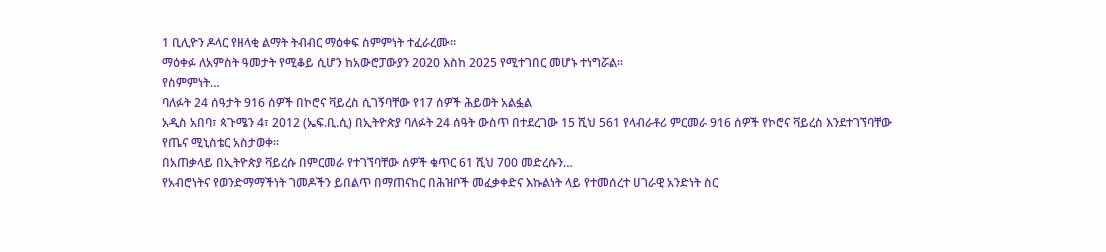1 ቢሊዮን ዶላር የዘላቂ ልማት ትብብር ማዕቀፍ ስምምነት ተፈራረሙ።
ማዕቀፉ ለአምስት ዓመታት የሚቆይ ሲሆን ከአውሮፓውያን 2020 እስከ 2025 የሚተገበር መሆኑ ተነግሯል፡፡
የስምምነት…
ባለፉት 24 ሰዓታት 916 ሰዎች በኮሮና ቫይረስ ሲገኝባቸው የ17 ሰዎች ሕይወት አልፏል
አዲስ አበባ፣ ጳጉሜን 4፣ 2012 (ኤፍ.ቢ.ሲ) በኢትዮጵያ ባለፉት 24 ሰዓት ውስጥ በተደረገው 15 ሺህ 561 የላብራቶሪ ምርመራ 916 ሰዎች የኮሮና ቫይረስ እንደተገኘባቸው የጤና ሚኒስቴር አስታወቀ።
በአጠቃላይ በኢትዮጵያ ቫይረሱ በምርመራ የተገኘባቸው ሰዎች ቁጥር 61 ሺህ 700 መድረሱን…
የአብሮነትና የወንድማማችነት ገመዶችን ይበልጥ በማጠናከር በሕዝቦች መፈቃቀድና እኩልነት ላይ የተመሰረተ ሀገራዊ አንድነት ስር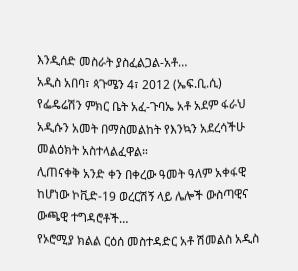እንዲሰድ መስራት ያስፈልጋል-አቶ…
አዲስ አበባ፣ ጳጉሜን 4፣ 2012 (ኤፍ.ቢ.ሲ) የፌዴሬሽን ምክር ቤት አፈ-ጉባኤ አቶ አደም ፋራህ አዲሱን አመት በማስመልከት የእንኳን አደረሳችሁ መልዕክት አስተላልፈዋል።
ሊጠናቀቅ አንድ ቀን በቀረው ዓመት ዓለም አቀፋዊ ከሆነው ኮቪድ-19 ወረርሽኝ ላይ ሌሎች ውስጣዊና ውጫዊ ተግዳሮቶች…
የኦሮሚያ ክልል ርዕሰ መስተዳድር አቶ ሽመልስ አዲስ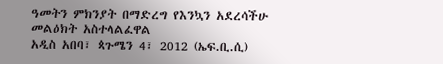ዓመትን ምክንያት በማድረግ የእንኳን አደረሳችሁ መልዕክት አስተላልፈዋል
አዲስ አበባ፣ ጳጉሜን 4፣ 2012 (ኤፍ.ቢ.ሲ)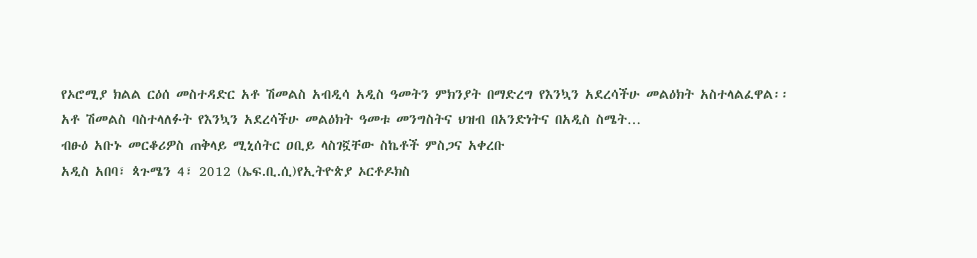የኦሮሚያ ክልል ርዕሰ መስተዳድር አቶ ሽመልስ አብዲሳ አዲስ ዓመትን ምክንያት በማድረግ የእንኳን አደረሳችሁ መልዕክት አስተላልፈዋል፡፡
አቶ ሽመልስ ባስተላለፉት የእንኳን አደረሳችሁ መልዕክት ዓመቱ መንግስትና ህዝብ በአንድነትና በአዲስ ስሜት…
ብፁዕ አቡኑ መርቆሪዎስ ጠቅላይ ሚኒሰትር ዐቢይ ላስገኟቸው ስኬቶች ምስጋና አቀረቡ
አዲስ አበባ፣ ጳጉሜን 4፣ 2012 (ኤፍ.ቢ.ሲ)የኢትዮጵያ ኦርቶዶክስ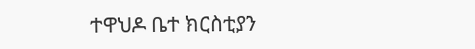ተዋህዶ ቤተ ክርስቲያን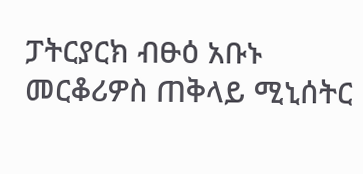ፓትርያርክ ብፁዕ አቡኑ መርቆሪዎስ ጠቅላይ ሚኒሰትር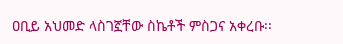ዐቢይ አህመድ ላስገኟቸው ስኬቶች ምስጋና አቀረቡ፡፡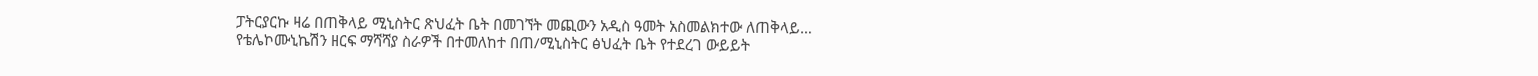ፓትርያርኩ ዛሬ በጠቅላይ ሚኒስትር ጽህፈት ቤት በመገኘት መጪውን አዲስ ዓመት አስመልክተው ለጠቅላይ…
የቴሌኮሙኒኬሽን ዘርፍ ማሻሻያ ስራዎች በተመለከተ በጠ/ሚኒስትር ፅህፈት ቤት የተደረገ ውይይት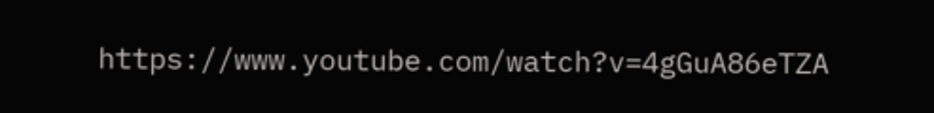https://www.youtube.com/watch?v=4gGuA86eTZA